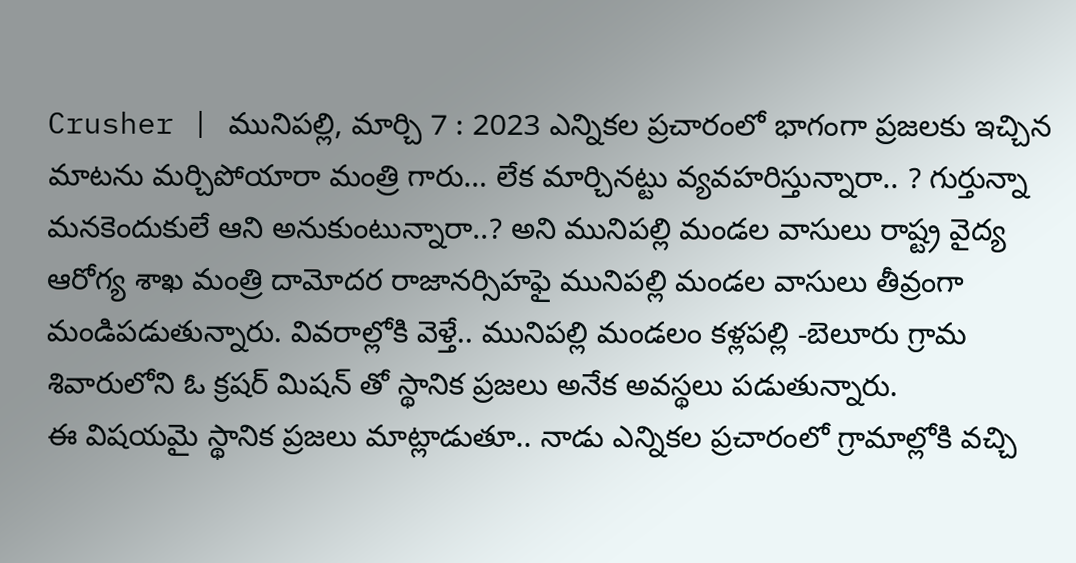Crusher | మునిపల్లి, మార్చి 7 : 2023 ఎన్నికల ప్రచారంలో భాగంగా ప్రజలకు ఇచ్చిన మాటను మర్చిపోయారా మంత్రి గారు… లేక మార్చినట్టు వ్యవహరిస్తున్నారా.. ? గుర్తున్నా మనకెందుకులే ఆని అనుకుంటున్నారా..? అని మునిపల్లి మండల వాసులు రాష్ట్ర వైద్య ఆరోగ్య శాఖ మంత్రి దామోదర రాజానర్సిహఫై మునిపల్లి మండల వాసులు తీవ్రంగా మండిపడుతున్నారు. వివరాల్లోకి వెళ్తే.. మునిపల్లి మండలం కళ్లపల్లి -బెలూరు గ్రామ శివారులోని ఓ క్రషర్ మిషన్ తో స్థానిక ప్రజలు అనేక అవస్థలు పడుతున్నారు.
ఈ విషయమై స్థానిక ప్రజలు మాట్లాడుతూ.. నాడు ఎన్నికల ప్రచారంలో గ్రామాల్లోకి వచ్చి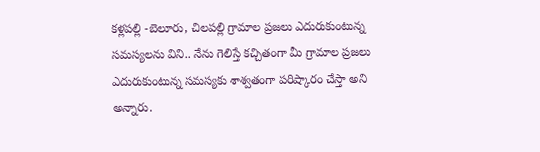కళ్లపల్లి -బెలూరు, చిలపల్లి గ్రామాల ప్రజలు ఎదురుకుంటున్న సమస్యలను విని.. నేను గెలిస్తే కచ్చితంగా మీ గ్రామాల ప్రజలు ఎదురుకుంటున్న సమస్యకు శాశ్వతంగా పరిష్కారం చేస్తా అని అన్నారు.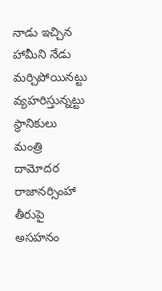నాడు ఇచ్చిన హామీని నేడు మర్చిపోయినట్టు వ్యహరిస్తున్నట్టు స్థానికులు మంత్రి దామోదర రాజానర్సింహా తీరుపై అసహనం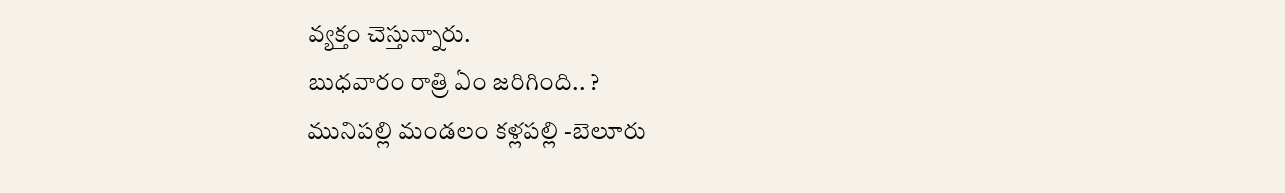వ్యక్తం చెస్తున్నారు.
బుధవారం రాత్రి ఏం జరిగింది.. ?
మునిపల్లి మండలం కళ్లపల్లి -బెలూరు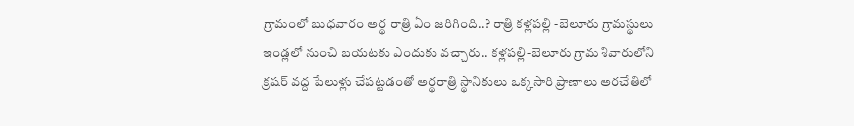గ్రామంలో బుధవారం అర్థ రాత్రి ఏం జరిగింది..? రాత్రి కళ్లపల్లి -బెలూరు గ్రామస్థులు ఇండ్లలో నుంచి బయటకు ఎందుకు వచ్చారు.. కళ్లపల్లి-బెలూరు గ్రామ శివారులోని క్రషర్ వద్ద పేలుళ్లు చేపట్టడంతో అర్థరాత్రి స్థానికులు ఒక్కసారి ప్రాణాలు అరచేతిలో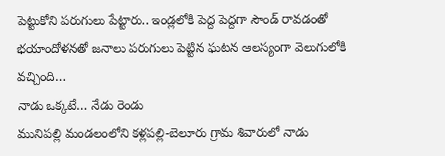పెట్టుకోని పరుగులు పేట్టారు.. ఇండ్లలోకి పెద్ద పెద్దగా సౌండ్ రావడంతో భయాందోళనతో జనాలు పరుగులు పెట్టిన ఘటన ఆలస్యంగా వెలుగులోకి వచ్చింది…
నాడు ఒక్కటే… నేడు రెండు
మునిపల్లి మండలంలోని కళ్లపల్లి-బెలూరు గ్రామ శివారులో నాడు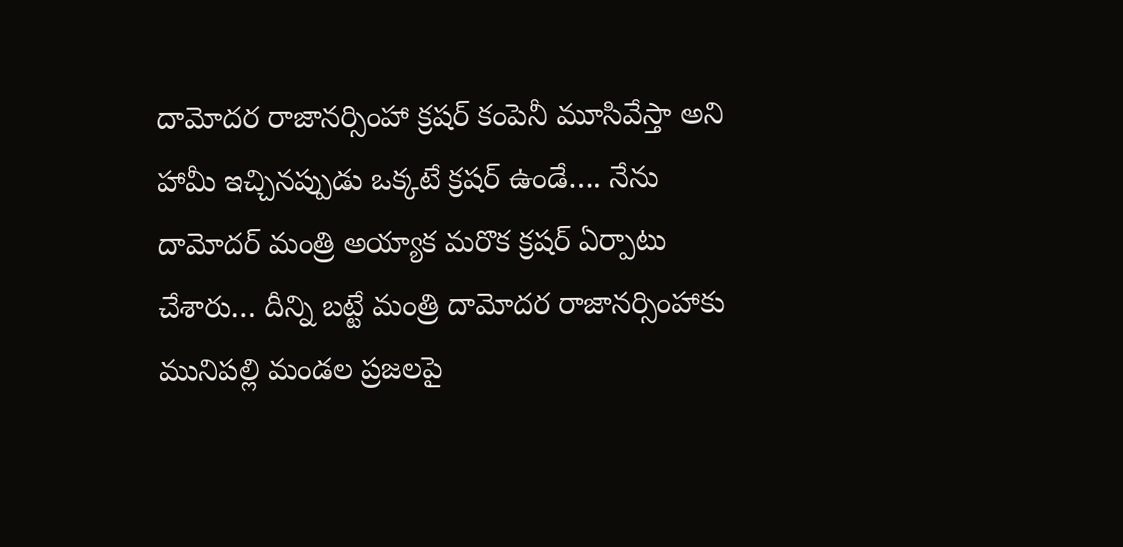దామోదర రాజానర్సింహా క్రషర్ కంపెనీ మూసివేస్తా అని హామీ ఇచ్చినప్పుడు ఒక్కటే క్రషర్ ఉండే…. నేను దామోదర్ మంత్రి అయ్యాక మరొక క్రషర్ ఏర్పాటు చేశారు… దీన్ని బట్టే మంత్రి దామోదర రాజానర్సింహాకు మునిపల్లి మండల ప్రజలపై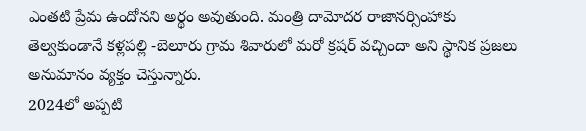ఎంతటి ప్రేమ ఉందోనని అర్థం అవుతుంది. మంత్రి దామోదర రాజానర్సింహాకు తెల్వకుండానే కళ్లపల్లి -బెలూరు గ్రామ శివారులో మరో క్రషర్ వచ్చిందా అని స్థానిక ప్రజలు అనుమానం వ్యక్తం చెస్తున్నారు.
2024లో అప్పటి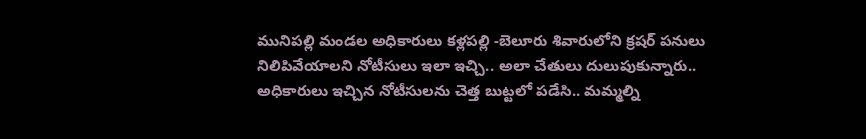మునిపల్లి మండల అధికారులు కళ్లపల్లి -బెలూరు శివారులోని క్రషర్ పనులు నిలిపివేయాలని నోటీసులు ఇలా ఇచ్చి.. అలా చేతులు దులుపుకున్నారు.. అధికారులు ఇచ్చిన నోటీసులను చెత్త బుట్టలో పడేసి.. మమ్మల్ని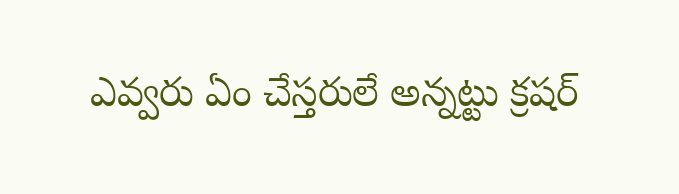ఎవ్వరు ఏం చేస్తరులే అన్నట్టు క్రషర్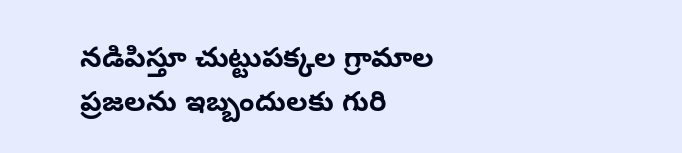నడిపిస్తూ చుట్టుపక్కల గ్రామాల ప్రజలను ఇబ్బందులకు గురి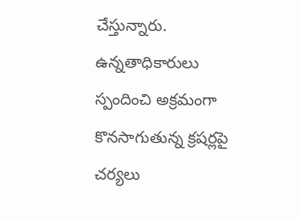చేస్తున్నారు. ఉన్నతాధికారులు స్పందించి అక్రమంగా కొనసాగుతున్న క్రషర్లపై చర్యలు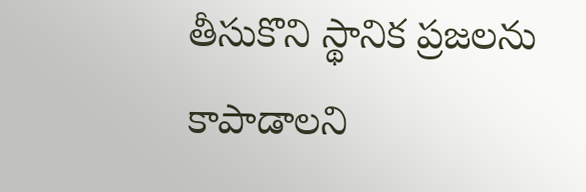తీసుకొని స్థానిక ప్రజలను కాపాడాలని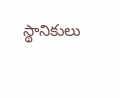స్థానికులు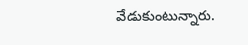వేడుకుంటున్నారు.